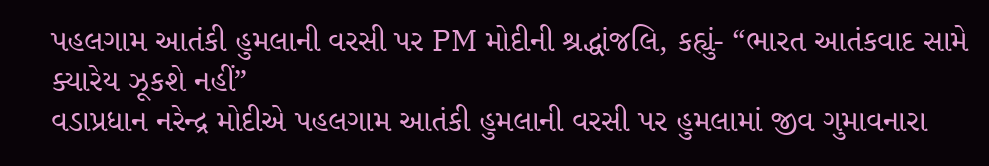પહલગામ આતંકી હુમલાની વરસી પર PM મોદીની શ્રદ્ધાંજલિ, કહ્યું- “ભારત આતંકવાદ સામે ક્યારેય ઝૂકશે નહીં”
વડાપ્રધાન નરેન્દ્ર મોદીએ પહલગામ આતંકી હુમલાની વરસી પર હુમલામાં જીવ ગુમાવનારા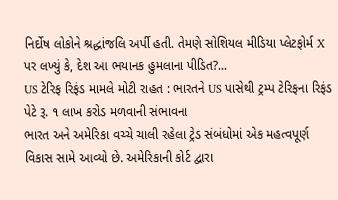નિર્દોષ લોકોને શ્રદ્ધાંજલિ અર્પી હતી. તેમણે સોશિયલ મીડિયા પ્લેટફોર્મ X પર લખ્યું કે, દેશ આ ભયાનક હુમલાના પીડિત?...
US ટેરિફ રિફંડ મામલે મોટી રાહત : ભારતને US પાસેથી ટ્રમ્પ ટેરિફના રિફંડ પેટે રૂ. ૧ લાખ કરોડ મળવાની સંભાવના
ભારત અને અમેરિકા વચ્ચે ચાલી રહેલા ટ્રેડ સંબંધોમાં એક મહત્વપૂર્ણ વિકાસ સામે આવ્યો છે. અમેરિકાની કોર્ટ દ્વારા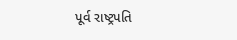પૂર્વ રાષ્ટ્રપતિ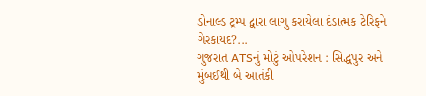ડોનાલ્ડ ટ્રમ્પ દ્વારા લાગુ કરાયેલા દંડાત્મક ટેરિફને ગેરકાયદ?...
ગુજરાત ATSનું મોટું ઓપરેશન : સિદ્ધપુર અને મુંબઈથી બે આતંકી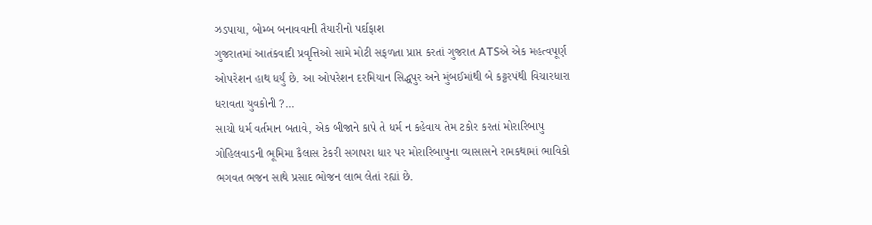ઝડપાયા, બોમ્બ બનાવવાની તૈયારીનો પર્દાફાશ
ગુજરાતમાં આતંકવાદી પ્રવૃત્તિઓ સામે મોટી સફળતા પ્રાપ્ત કરતાં ગુજરાત ATSએ એક મહત્વપૂર્ણ ઓપરેશન હાથ ધર્યું છે. આ ઓપરેશન દરમિયાન સિદ્ધપુર અને મુંબઈમાંથી બે કટ્ટરપંથી વિચારધારા ધરાવતા યુવકોની ?...
સાચો ધર્મ વર્તમાન બતાવે, એક બીજાને કાપે તે ધર્મ ન કહેવાય તેમ ટકોર કરતાં મોરારિબાપુ
ગોહિલવાડની ભૂમિમા કૈલાસ ટેકરી સગાપરા ધાર પર મોરારિબાપુના વ્યાસાસને રામકથામાં ભાવિકો ભગવત ભજન સાથે પ્રસાદ ભોજન લાભ લેતાં રહ્યાં છે.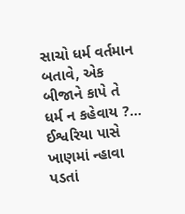સાચો ધર્મ વર્તમાન બતાવે, એક બીજાને કાપે તે ધર્મ ન કહેવાય ?...
ઈશ્વરિયા પાસે ખાણમાં ન્હાવા પડતાં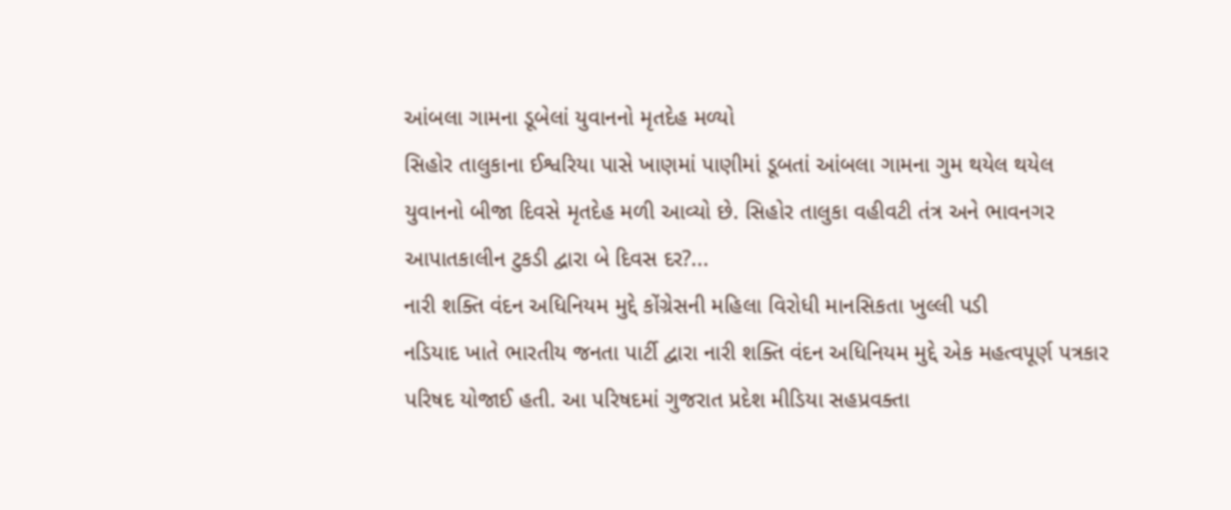આંબલા ગામના ડૂબેલાં યુવાનનો મૃતદેહ મળ્યો
સિહોર તાલુકાના ઈશ્વરિયા પાસે ખાણમાં પાણીમાં ડૂબતાં આંબલા ગામના ગુમ થયેલ થયેલ યુવાનનો બીજા દિવસે મૃતદેહ મળી આવ્યો છે. સિહોર તાલુકા વહીવટી તંત્ર અને ભાવનગર આપાતકાલીન ટુકડી દ્વારા બે દિવસ દર?...
નારી શક્તિ વંદન અધિનિયમ મુદ્દે કોંગ્રેસની મહિલા વિરોધી માનસિકતા ખુલ્લી પડી
નડિયાદ ખાતે ભારતીય જનતા પાર્ટી દ્વારા નારી શક્તિ વંદન અધિનિયમ મુદ્દે એક મહત્વપૂર્ણ પત્રકાર પરિષદ યોજાઈ હતી. આ પરિષદમાં ગુજરાત પ્રદેશ મીડિયા સહપ્રવક્તા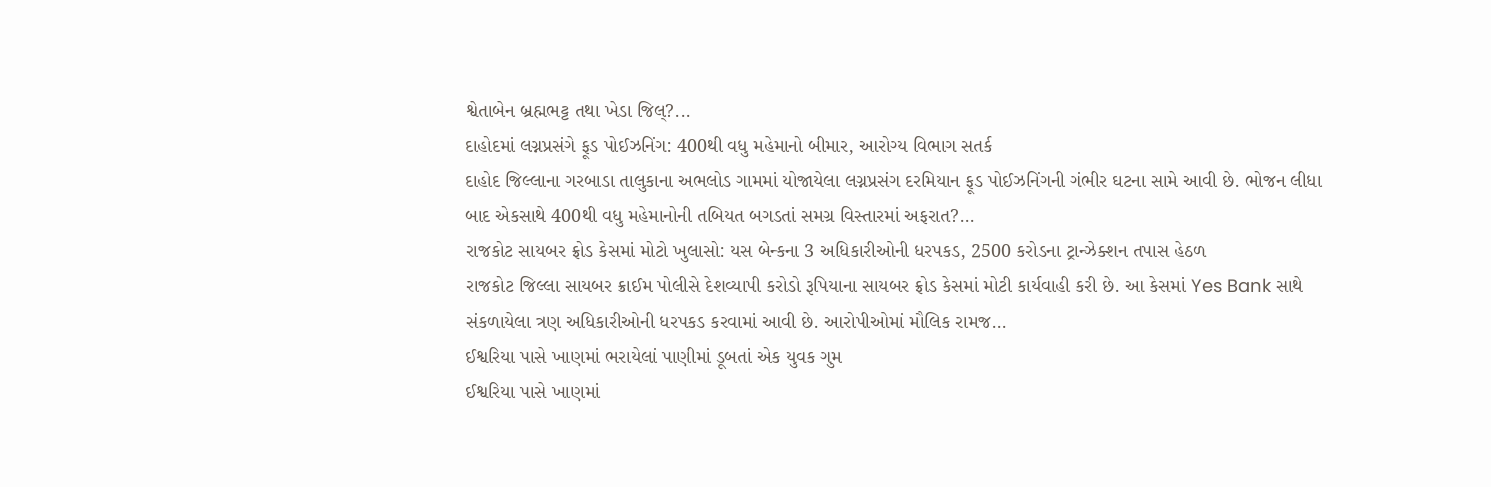શ્વેતાબેન બ્રહ્મભટ્ટ તથા ખેડા જિલ્?...
દાહોદમાં લગ્નપ્રસંગે ફૂડ પોઈઝનિંગ: 400થી વધુ મહેમાનો બીમાર, આરોગ્ય વિભાગ સતર્ક
દાહોદ જિલ્લાના ગરબાડા તાલુકાના અભલોડ ગામમાં યોજાયેલા લગ્નપ્રસંગ દરમિયાન ફૂડ પોઈઝનિંગની ગંભીર ઘટના સામે આવી છે. ભોજન લીધા બાદ એકસાથે 400થી વધુ મહેમાનોની તબિયત બગડતાં સમગ્ર વિસ્તારમાં અફરાત?...
રાજકોટ સાયબર ફ્રોડ કેસમાં મોટો ખુલાસો: યસ બેન્કના 3 અધિકારીઓની ધરપકડ, 2500 કરોડના ટ્રાન્ઝેક્શન તપાસ હેઠળ
રાજકોટ જિલ્લા સાયબર ક્રાઈમ પોલીસે દેશવ્યાપી કરોડો રૂપિયાના સાયબર ફ્રોડ કેસમાં મોટી કાર્યવાહી કરી છે. આ કેસમાં Yes Bank સાથે સંકળાયેલા ત્રણ અધિકારીઓની ધરપકડ કરવામાં આવી છે. આરોપીઓમાં મૌલિક રામજ...
ઈશ્વરિયા પાસે ખાણમાં ભરાયેલાં પાણીમાં ડૂબતાં એક યુવક ગુમ
ઈશ્વરિયા પાસે ખાણમાં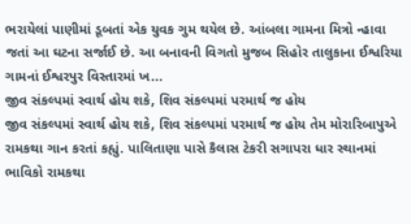ભરાયેલાં પાણીમાં ડૂબતાં એક યુવક ગુમ થયેલ છે. આંબલા ગામના મિત્રો ન્હાવા જતાં આ ઘટના સર્જાઈ છે. આ બનાવની વિગતો મુજબ સિહોર તાલુકાના ઈશ્વરિયા ગામનાં ઈશ્વરપુર વિસ્તારમાં ખ...
જીવ સંકલ્પમાં સ્વાર્થ હોય શકે, શિવ સંકલ્પમાં પરમાર્થ જ હોય
જીવ સંકલ્પમાં સ્વાર્થ હોય શકે, શિવ સંકલ્પમાં પરમાર્થ જ હોય તેમ મોરારિબાપુએ રામકથા ગાન કરતાં કહ્યું. પાલિતાણા પાસે કૈલાસ ટેકરી સગાપરા ધાર સ્થાનમાં ભાવિકો રામકથા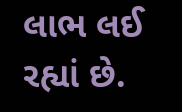લાભ લઈ રહ્યાં છે.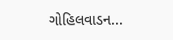ગોહિલવાડન...